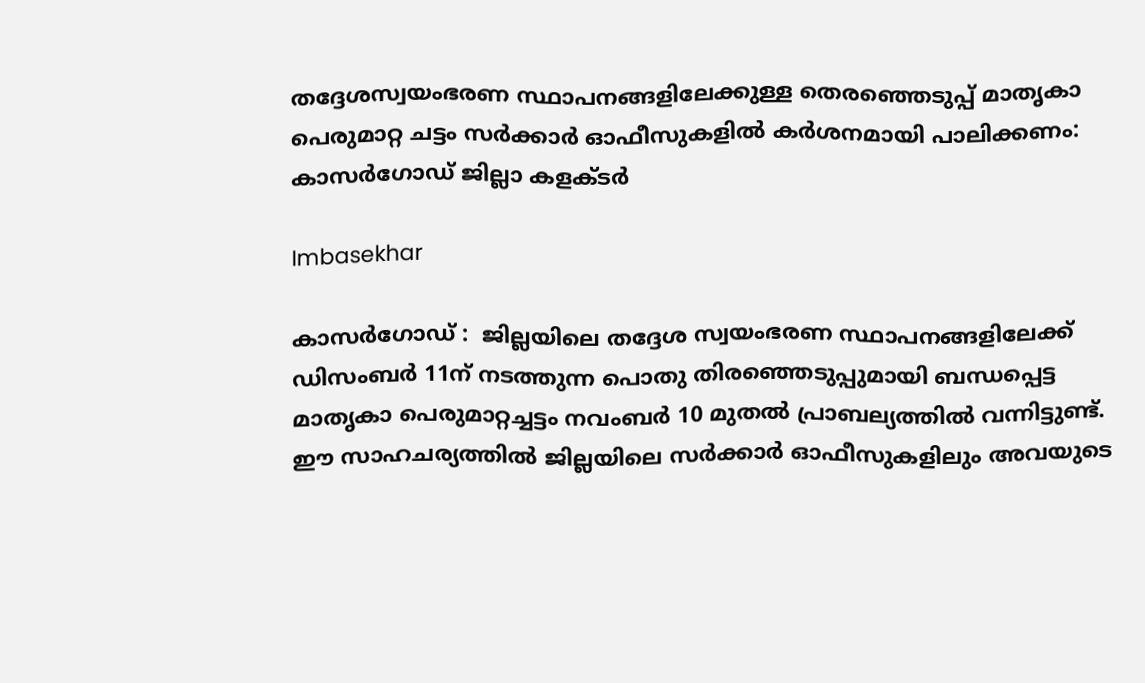തദ്ദേശസ്വയംഭരണ സ്ഥാപനങ്ങളിലേക്കുള്ള തെരഞ്ഞെടുപ്പ് മാതൃകാ പെരുമാറ്റ ചട്ടം സർക്കാർ ഓഫീസുകളിൽ കർശനമായി പാലിക്കണം: കാസർഗോഡ് ജില്ലാ കളക്ടർ

Imbasekhar

കാസർഗോഡ് :  ജില്ലയിലെ തദ്ദേശ സ്വയംഭരണ സ്ഥാപനങ്ങളിലേക്ക് ഡിസംബർ 11ന് നടത്തുന്ന പൊതു തിരഞ്ഞെടുപ്പുമായി ബന്ധപ്പെട്ട മാതൃകാ പെരുമാറ്റച്ചട്ടം നവംബർ 10 മുതൽ പ്രാബല്യത്തിൽ വന്നിട്ടുണ്ട്. ഈ സാഹചര്യത്തിൽ ജില്ലയിലെ സർക്കാർ ഓഫീസുകളിലും അവയുടെ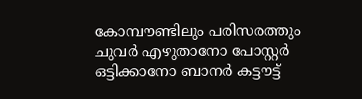കോമ്പൗണ്ടിലും പരിസരത്തും ചുവർ എഴുതാനോ പോസ്റ്റർ ഒട്ടിക്കാനോ ബാനർ കട്ടൗട്ട്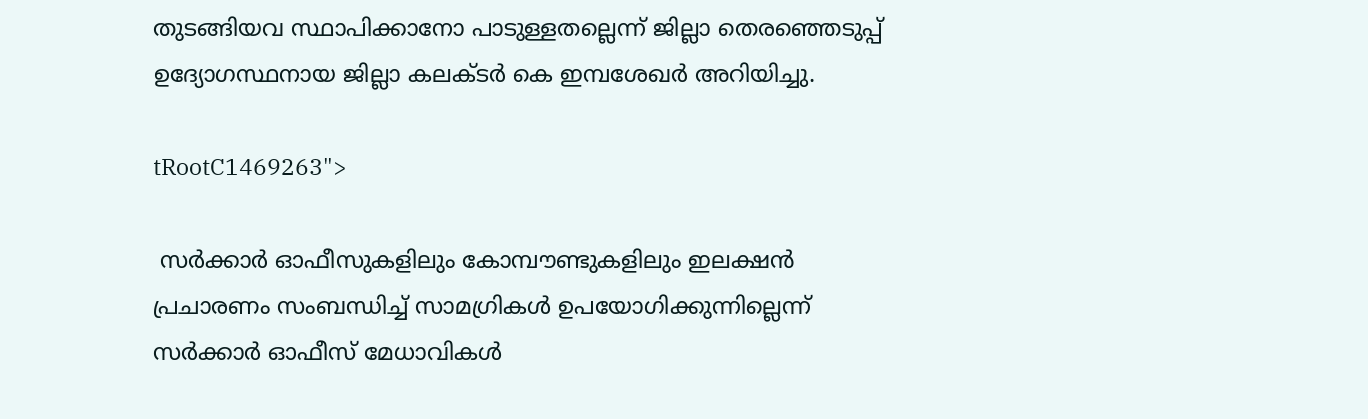തുടങ്ങിയവ സ്ഥാപിക്കാനോ പാടുള്ളതല്ലെന്ന് ജില്ലാ തെരഞ്ഞെടുപ്പ് ഉദ്യോഗസ്ഥനായ ജില്ലാ കലക്ടർ കെ ഇമ്പശേഖർ അറിയിച്ചു.

tRootC1469263">

 സർക്കാർ ഓഫീസുകളിലും കോമ്പൗണ്ടുകളിലും ഇലക്ഷൻ പ്രചാരണം സംബന്ധിച്ച് സാമഗ്രികൾ ഉപയോഗിക്കുന്നില്ലെന്ന് സർക്കാർ ഓഫീസ് മേധാവികൾ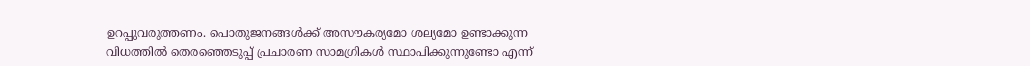ഉറപ്പുവരുത്തണം. പൊതുജനങ്ങൾക്ക് അസൗകര്യമോ ശല്യമോ ഉണ്ടാക്കുന്ന വിധത്തിൽ തെരഞ്ഞെടുപ്പ് പ്രചാരണ സാമഗ്രികൾ സ്ഥാപിക്കുന്നുണ്ടോ എന്ന്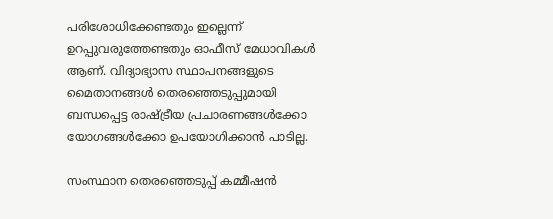പരിശോധിക്കേണ്ടതും ഇല്ലെന്ന് ഉറപ്പുവരുത്തേണ്ടതും ഓഫീസ് മേധാവികൾ ആണ്. വിദ്യാഭ്യാസ സ്ഥാപനങ്ങളുടെ മൈതാനങ്ങൾ തെരഞ്ഞെടുപ്പുമായി ബന്ധപ്പെട്ട രാഷ്ട്രീയ പ്രചാരണങ്ങൾക്കോ യോഗങ്ങൾക്കോ ഉപയോഗിക്കാൻ പാടില്ല.

സംസ്ഥാന തെരഞ്ഞെടുപ്പ് കമ്മീഷൻ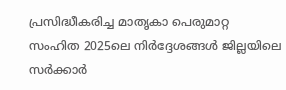പ്രസിദ്ധീകരിച്ച മാതൃകാ പെരുമാറ്റ സംഹിത 2025ലെ നിർദ്ദേശങ്ങൾ ജില്ലയിലെ സർക്കാർ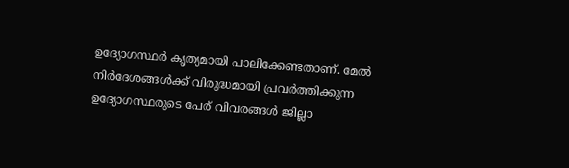ഉദ്യോഗസ്ഥർ കൃത്യമായി പാലിക്കേണ്ടതാണ്. മേൽ നിർദേശങ്ങൾക്ക് വിരുദ്ധമായി പ്രവർത്തിക്കുന്ന ഉദ്യോഗസ്ഥരുടെ പേര് വിവരങ്ങൾ ജില്ലാ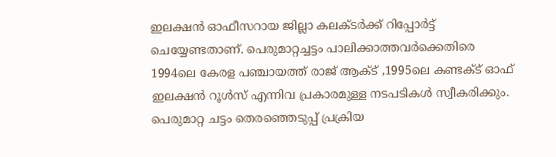ഇലക്ഷൻ ഓഫീസറായ ജില്ലാ കലക്ടർക്ക് റിപ്പോർട്ട് ചെയ്യേണ്ടതാണ്. പെരുമാറ്റച്ചട്ടം പാലിക്കാത്തവർക്കെതിരെ 1994ലെ കേരള പഞ്ചായത്ത് രാജ് ആക്ട് ,1995ലെ കണ്ടക്ട് ഓഫ് ഇലക്ഷൻ റൂൾസ് എന്നിവ പ്രകാരമുള്ള നടപടികൾ സ്വീകരിക്കും. പെരുമാറ്റ ചട്ടം തെരഞ്ഞെടുപ്പ് പ്രക്രിയ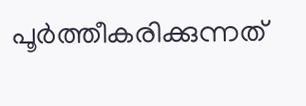പൂർത്തീകരിക്കുന്നത്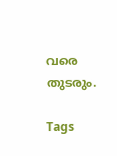വരെ തുടരും.

Tags